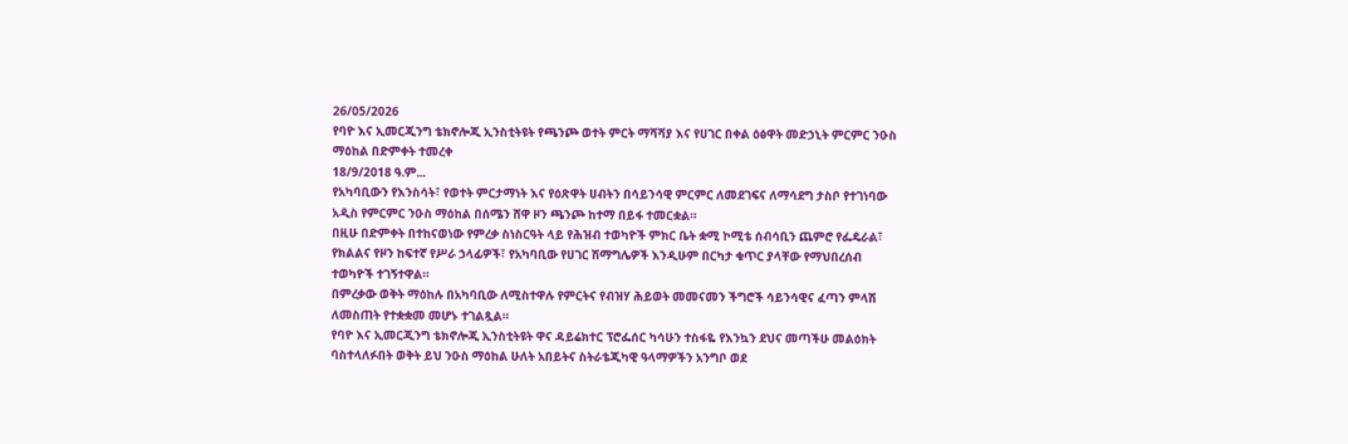26/05/2026
የባዮ እና ኢመርጂንግ ቴክኖሎጂ ኢንስቲትዩት የጫንጮ ወተት ምርት ማሻሻያ እና የሀገር በቀል ዕፅዋት መድኃኒት ምርምር ንዑስ ማዕከል በድምቀት ተመረቀ
18/9/2018 ዓ.ም...
የአካባቢውን የእንስሳት፣ የወተት ምርታማነት እና የዕጽዋት ሀብትን በሳይንሳዊ ምርምር ለመደገፍና ለማሳደግ ታስቦ የተገነባው አዲስ የምርምር ንዑስ ማዕከል በሰሜን ሸዋ ዞን ጫንጮ ከተማ በይፋ ተመርቋል።
በዚሁ በድምቀት በተከናወነው የምረቃ ስነስርዓት ላይ የሕዝብ ተወካዮች ምክር ቤት ቋሚ ኮሚቴ ሰብሳቢን ጨምሮ የፌዴራል፣ የክልልና የዞን ከፍተኛ የሥራ ኃላፊዎች፣ የአካባቢው የሀገር ሽማግሌዎች እንዲሁም በርካታ ቁጥር ያላቸው የማህበረሰብ ተወካዮች ተገኝተዋል።
በምረቃው ወቅት ማዕከሉ በአካባቢው ለሚስተዋሉ የምርትና የብዝሃ ሕይወት መመናመን ችግሮች ሳይንሳዊና ፈጣን ምላሽ ለመስጠት የተቋቋመ መሆኑ ተገልጿል።
የባዮ እና ኢመርጂንግ ቴክኖሎጂ ኢንስቲትዩት ዋና ዳይሬክተር ፕሮፌሰር ካሳሁን ተስፋዬ የእንኳን ደህና መጣችሁ መልዕክት ባስተላለፉበት ወቅት ይህ ንዑስ ማዕከል ሁለት አበይትና ስትራቴጂካዊ ዓላማዎችን አንግቦ ወደ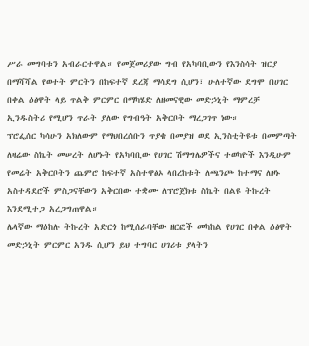ሥራ መግባቱን አብራርተዋል። የመጀመሪያው ግብ የአካባቢውን የእንስሳት ዝርያ በማሻሻል የወተት ምርትን በከፍተኛ ደረጃ ማሳደግ ሲሆን፣ ሁለተኛው ደግሞ በሀገር በቀል ዕፅዋት ላይ ጥልቅ ምርምር በማካሄድ ለዘመናዊው መድኃኒት ማምረቻ ኢንዱስትሪ የሚሆን ጥራት ያለው የግብዓት አቅርቦት ማረጋገጥ ነው።
ፕሮፌሰር ካሳሁን አክለውም የማህበረሰቡን ጥያቄ በመያዝ ወደ ኢንስቲትዩቱ በመምጣት ለዛሬው ስኬት መሠረት ለሆኑት የአካባቢው የሀገር ሽማግሌዎችና ተወካዮች እንዲሁም የመሬት አቅርቦትን ጨምሮ ከፍተኛ አስተዋፅኦ ላበረከቱት ለጫንጮ ከተማና ለዞኑ አስተዳደሮች ምስጋናቸውን አቅርበው ተቋሙ ለፕሮጀክቱ ስኬት በልዩ ትኩረት እንደሚተጋ አረጋግጠዋል።
ሌላኛው ማዕከሉ ትኩረት አድርጎ ከሚሰራባቸው ዘርፎች መካከል የሀገር በቀል ዕፅዋት መድኃኒት ምርምር አንዱ ሲሆን ይህ ተግባር ሀገሪቱ ያላትን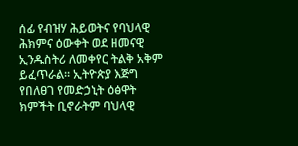ሰፊ የብዝሃ ሕይወትና የባህላዊ ሕክምና ዕውቀት ወደ ዘመናዊ ኢንዱስትሪ ለመቀየር ትልቅ አቅም ይፈጥራል። ኢትዮጵያ እጅግ የበለፀገ የመድኃኒት ዕፅዋት ክምችት ቢኖራትም ባህላዊ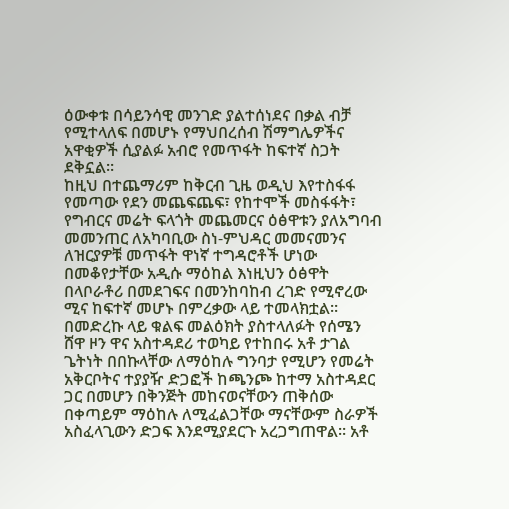ዕውቀቱ በሳይንሳዊ መንገድ ያልተሰነደና በቃል ብቻ የሚተላለፍ በመሆኑ የማህበረሰብ ሽማግሌዎችና አዋቂዎች ሲያልፉ አብሮ የመጥፋት ከፍተኛ ስጋት ደቅኗል።
ከዚህ በተጨማሪም ከቅርብ ጊዜ ወዲህ እየተስፋፋ የመጣው የደን መጨፍጨፍ፣ የከተሞች መስፋፋት፣ የግብርና መሬት ፍላጎት መጨመርና ዕፅዋቱን ያለአግባብ መመንጠር ለአካባቢው ስነ-ምህዳር መመናመንና ለዝርያዎቹ መጥፋት ዋነኛ ተግዳሮቶች ሆነው በመቆየታቸው አዲሱ ማዕከል እነዚህን ዕፅዋት በላቦራቶሪ በመደገፍና በመንከባከብ ረገድ የሚኖረው ሚና ከፍተኛ መሆኑ በምረቃው ላይ ተመላክቷል።
በመድረኩ ላይ ቁልፍ መልዕክት ያስተላለፉት የሰሜን ሸዋ ዞን ዋና አስተዳደሪ ተወካይ የተከበሩ አቶ ታገል ጌትነት በበኩላቸው ለማዕከሉ ግንባታ የሚሆን የመሬት አቅርቦትና ተያያዥ ድጋፎች ከጫንጮ ከተማ አስተዳደር ጋር በመሆን በቅንጅት መከናወናቸውን ጠቅሰው በቀጣይም ማዕከሉ ለሚፈልጋቸው ማናቸውም ስራዎች አስፈላጊውን ድጋፍ እንደሚያደርጉ አረጋግጠዋል። አቶ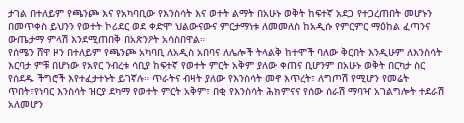ታገል በተለይም የጫንጮ እና የአካባቢው የእንስሳት እና ወተት ልማት በአሁኑ ወቅት ከፍተኛ አደጋ የተጋረጠበት መሆኑን በመጥቀስ ይህንን የወተት ኮሪደር ወደ ቀድሞ ህልውናውና ምርታማነቱ ለመመለስ ከአዲሱ የምርምር ማዕከል ፈጣንና ውጤታማ ምላሽ እንደሚጠበቅ በአጽንዖት አሳስበዋል።
የሰሜን ሸዋ ዞን በተለይም የጫንጮ አካባቢ ለአዲስ አበባና ለሌሎች ትላልቅ ከተሞች ባለው ቅርበት እንዲሁም ለእንስሳት እርባታ ምቹ በሆነው የአየር ንብረቱ ሳቢያ ከፍተኛ የወተት ምርት አቅም ያለው ቀጠና ቢሆንም በአሁኑ ወቅት በርካታ ስር የሰደዱ ችግሮች እየተፈታተኑት ይገኛሉ። ጥራትና ብዛት ያለው የእንስሳት መኖ እጥረት፣ ለግጦሽ የሚሆን የመሬት ጥበት፣የነባር እንስሳት ዝርያ ደካማ የወተት ምርት አቅም፣ በቂ የእንስሳት ሕክምናና የሰው ሰራሽ ማባዣ አገልግሎት ተደራሽ አለመሆን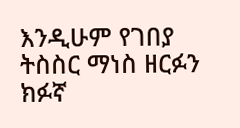እንዲሁም የገበያ ትስስር ማነስ ዘርፉን ክፉኛ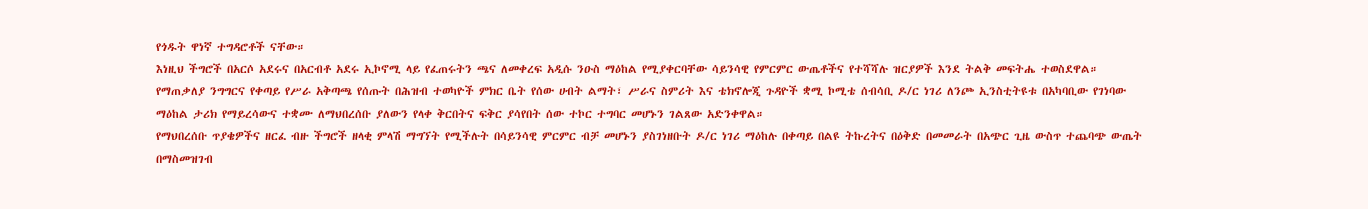የጎዱት ዋነኛ ተግዳሮቶች ናቸው።
እነዚህ ችግሮች በአርሶ አደሩና በአርብቶ አደሩ ኢኮኖሚ ላይ የፈጠሩትን ጫና ለመቀረፍ አዲሱ ንዑስ ማዕከል የሚያቀርባቸው ሳይንሳዊ የምርምር ውጤቶችና የተሻሻሉ ዝርያዎች እንደ ትልቅ መፍትሔ ተወስደዋል።
የማጠቃለያ ንግግርና የቀጣይ የሥራ አቅጣጫ የሰጡት በሕዝብ ተወካዮች ምክር ቤት የሰው ሀብት ልማት፣ ሥራና ስምሪት እና ቴክኖሎጂ ጉዳዮች ቋሚ ኮሚቴ ሰብሳቢ ዶ/ር ነገሪ ለንጮ ኢንስቲትዩቱ በአካባቢው የገነባው ማዕከል ታሪክ የማይረሳውና ተቋሙ ለማህበረሰቡ ያለውን የላቀ ቅርበትና ፍቅር ያሳየበት ሰው ተኮር ተግባር መሆኑን ገልጸው አድንቀዋል።
የማህበረሰቡ ጥያቄዎችና ዘርፈ ብዙ ችግሮች ዘላቂ ምላሽ ማግኘት የሚችሉት በሳይንሳዊ ምርምር ብቻ መሆኑን ያስገነዘቡት ዶ/ር ነገሪ ማዕከሉ በቀጣይ በልዩ ትኩረትና በዕቅድ በመመራት በአጭር ጊዜ ውስጥ ተጨባጭ ውጤት በማስመዝገብ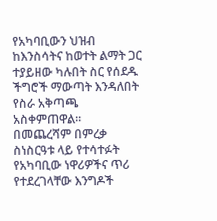የአካባቢውን ህዝብ ከእንስሳትና ከወተት ልማት ጋር ተያይዘው ካሉበት ስር የሰደዱ ችግሮች ማውጣት እንዳለበት የስራ አቅጣጫ አስቀምጠዋል።
በመጨረሻም በምረቃ ስነስርዓቱ ላይ የተሳተፉት የአካባቢው ነዋሪዎችና ጥሪ የተደረገላቸው እንግዶች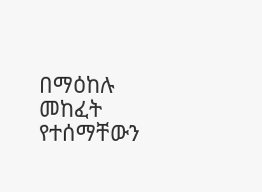በማዕከሉ መከፈት የተሰማቸውን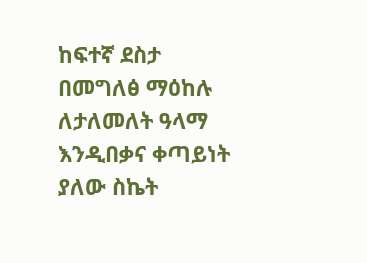ከፍተኛ ደስታ በመግለፅ ማዕከሉ ለታለመለት ዓላማ እንዲበቃና ቀጣይነት ያለው ስኬት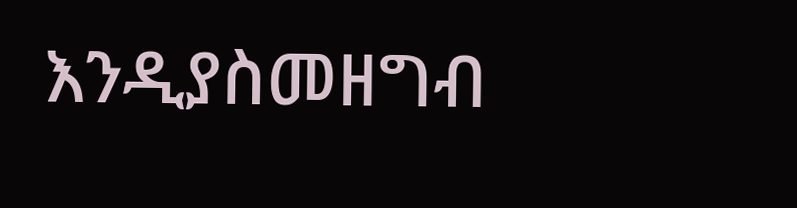እንዲያስመዘግብ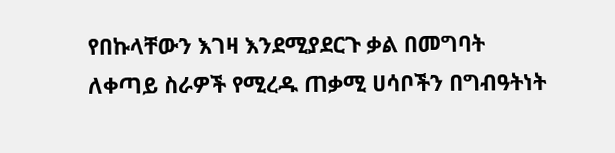የበኩላቸውን እገዛ እንደሚያደርጉ ቃል በመግባት ለቀጣይ ስራዎች የሚረዱ ጠቃሚ ሀሳቦችን በግብዓትነት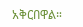አቅርበዋል።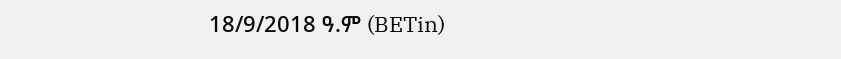18/9/2018 ዓ.ም (BETin)